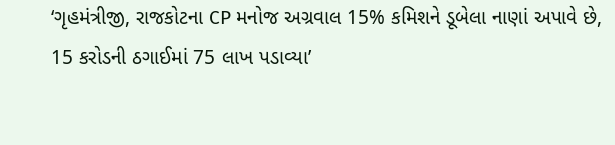‘ગૃહમંત્રીજી, રાજકોટના CP મનોજ અગ્રવાલ 15% કમિશને ડૂબેલા નાણાં અપાવે છે, 15 કરોડની ઠગાઈમાં 75 લાખ પડાવ્યા’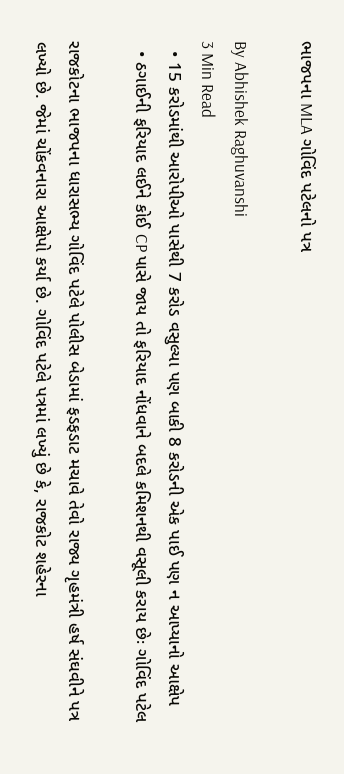ભાજપના MLA ગોવિંદ પટેલનો પત્ર

By Abhishek Raghuvanshi
3 Min Read
  • 15 કરોડમાંથી આરોપીઓ પાસેથી 7 કરોડ વસુલ્યા પણ બાકી 8 કરોડની એક પાઈ પણ ન આપ્યાનો આક્ષેપ
  • ઠગાઈની ફરિયાદ લઈને કોઈ CP પાસે જાય તો ફરિયાદ નોંધવાને બદલે કમિશનથી વસૂલી કરાય છેઃ ગોવિંદ પટેલ

રાજકોટના ભાજપના ધારાસભ્ય ગોવિંદ પટેલે પોલીસ બેડામાં ફડફડાટ મચાવે તેવો રાજ્ય ગૃહમંત્રી હર્ષ સંઘવીને પત્ર લખ્યો છે. જેમાં ચોંકવનારા આક્ષેપો કર્યા છે. ગોવિંદ પટેલે પત્રમાં લખ્યું છે કે, રાજકોટ શહેરના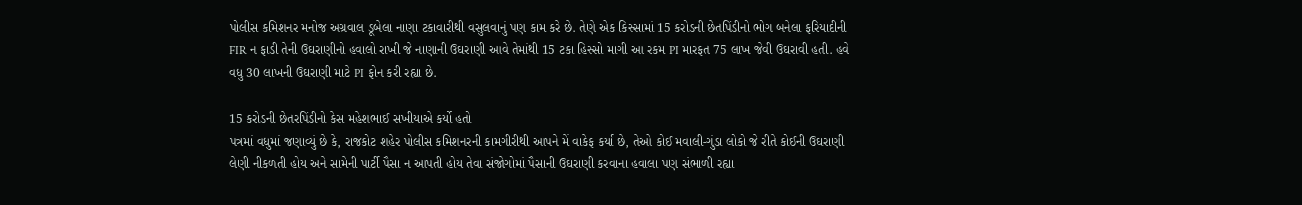પોલીસ કમિશનર મનોજ અગ્રવાલ ડૂબેલા નાણા ટકાવારીથી વસુલવાનું પણ કામ કરે છે. તેણે એક કિસ્‍સામાં 15 કરોડની છેતપિંડીનો ભોગ બનેલા ફરિયાદીની FIR ન ફાડી તેની ઉઘરાણીનો હવાલો રાખી જે નાણાની ઉઘરાણી આવે તેમાંથી 15 ટકા હિસ્‍સો માગી આ રકમ PI મારફત 75 લાખ જેવી ઉઘરાવી હતી. હવે વધુ 30 લાખની ઉઘરાણી માટે PI ફોન કરી રહ્યા છે.

15 કરોડની છેતરપિંડીનો કેસ મહેશભાઈ સખીયાએ કર્યો હતો
પત્રમાં વધુમાં જણાવ્યું છે કે, રાજકોટ શહેર પોલીસ કમિશનરની કામગીરીથી આપને મેં વાકેફ કર્યા છે, તેઓ કોઈ મવાલી-ગુંડા લોકો જે રીતે કોઈની ઉઘરાણી લેણી નીકળતી હોય અને સામેની પાર્ટી પૈસા ન આપતી હોય તેવા સંજોગોમાં પૈસાની ઉઘરાણી કરવાના હવાલા પણ સંભાળી રહ્યા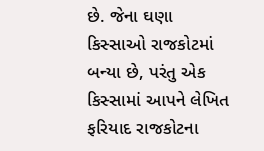છે. જેના ઘણા કિસ્‍સાઓ રાજકોટમાં બન્યા છે, પરંતુ એક કિસ્‍સામાં આપને લેખિત ફરિયાદ રાજકોટના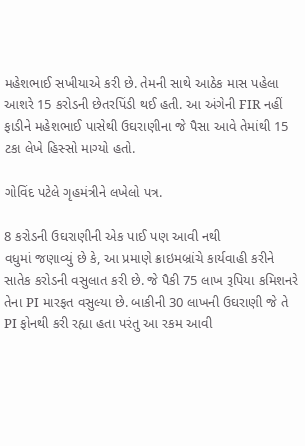મહેશભાઈ સખીયાએ કરી છે. તેમની સાથે આઠેક માસ પહેલા આશરે 15 કરોડની છેતરપિંડી થઈ હતી. આ અંગેની FIR નહીં ફાડીને મહેશભાઈ પાસેથી ઉઘરાણીના જે પૈસા આવે તેમાંથી 15 ટકા લેખે હિસ્‍સો માગ્યો હતો.

ગોવિંદ પટેલે ગૃહમંત્રીને લખેલો પત્ર.

8 કરોડની ઉઘરાણીની એક પાઈ પણ આવી નથી
વધુમાં જણાવ્યું છે કે, આ પ્રમાણે ક્રાઇમબ્રાંચે કાર્યવાહી કરીને સાતેક કરોડની વસુલાત કરી છે. જે પૈકી 75 લાખ રૂપિયા કમિશનરે તેના PI મારફત વસુલ્યા છે. બાકીની 30 લાખની ઉઘરાણી જે તે PI ફોનથી કરી રહ્યા હતા પરંતુ આ રકમ આવી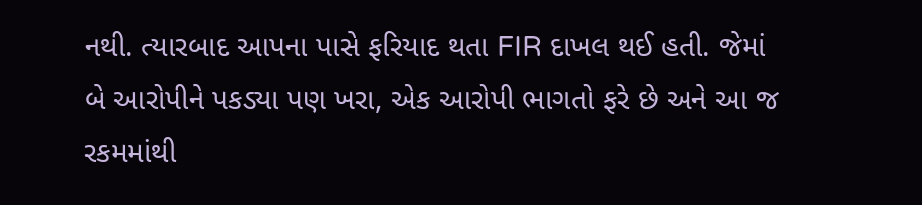નથી. ત્‍યારબાદ આપના પાસે ફરિયાદ થતા FIR દાખલ થઈ હતી. જેમાં બે આરોપીને પકડ્યા પણ ખરા, એક આરોપી ભાગતો ફરે છે અને આ જ રકમમાંથી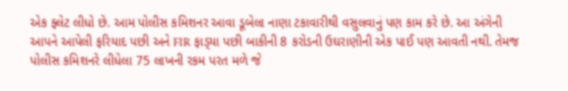એક ફ્લેટ લીધો છે. આમ પોલીસ કમિશનર આવા ડૂબેલા નાણા ટકાવારીથી વસુલવાનું પણ કામ કરે છે. આ અંગેની આપને આપેલી ફરિયાદ પછી અને FIR ફાડ્‍યા પછી બાકીની 8 કરોડની ઉઘરાણીની એક પાઈ પણ આવતી નથી. તેમજ પોલીસ કમિશનરે લીધેલા 75 લાખની રકમ પરત મળે જે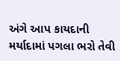અંગે આપ કાયદાની મર્યાદામાં પગલા ભરો તેવી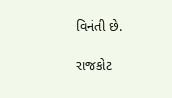વિનંતી છે.

રાજકોટ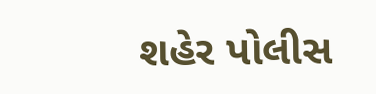શહેર પોલીસ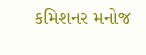કમિશનર મનોજ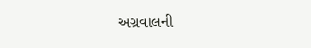અગ્રવાલની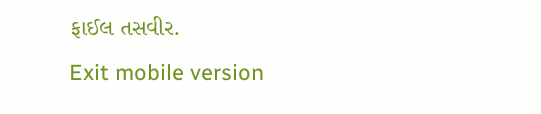ફાઈલ તસવીર.
Exit mobile version